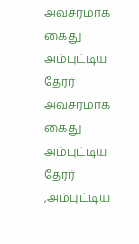அவசரமாக கைது அம்புட்டிய தேரர்
அவசரமாக கைது அம்புட்டிய தேரர் ,அம்புட்டிய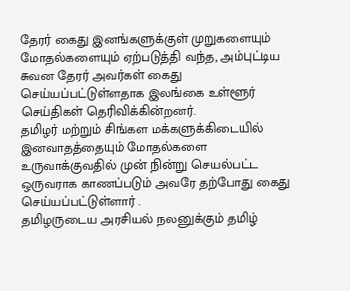தேரர் கைது இனங்களுக்குள் முறுகளையும் மோதல்களையும் ஏற்படுத்தி வந்த, அம்புட்டிய சுவன தேரர் அவர்கள் கைது செய்யப்பட்டுள்ளதாக இலங்கை உள்ளூர் செய்திகள் தெரிவிக்கின்றனர்.
தமிழர் மற்றும் சிங்கள மக்களுக்கிடையில் இனவாதத்தையும் மோதல்களை உருவாக்குவதில் முன் நின்று செயல்பட்ட ஒருவராக காணப்படும் அவரே தற்போது கைது செய்யப்பட்டுள்ளார் .
தமிழருடைய அரசியல் நலனுக்கும் தமிழ்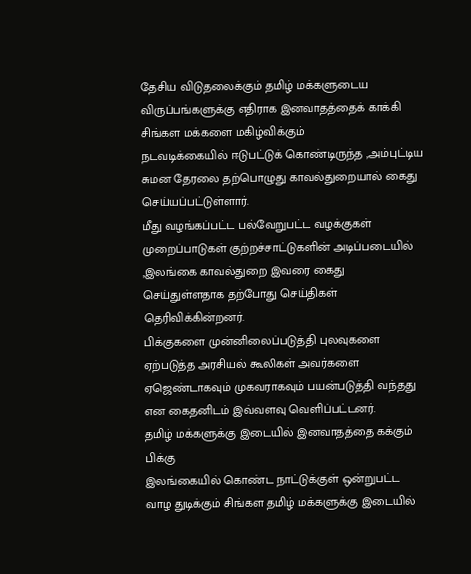தேசிய விடுதலைக்கும் தமிழ் மக்களுடைய விருப்பங்களுக்கு எதிராக இனவாதத்தைக் காக்கி சிங்கள மக்களை மகிழ்விக்கும்
நடவடிக்கையில் ஈடுபட்டுக் கொண்டிருந்த ,அம்புட்டிய சுமன தேரலை தற்பொழுது காவல்துறையால் கைது செய்யப்பட்டுள்ளார்.
மீது வழங்கப்பட்ட பல்வேறுபட்ட வழக்குகள் முறைப்பாடுகள் குற்றச்சாட்டுகளின் அடிப்படையில் ,இலங்கை காவல்துறை இவரை கைது செய்துள்ளதாக தற்போது செய்திகள் தெரிவிக்கின்றனர்.
பிக்குகளை முன்னிலைப்படுத்தி புலவுகளை ஏற்படுத்த அரசியல் கூலிகள் அவர்களை ஏஜெண்டாகவும் முகவராகவும் பயன்படுத்தி வந்தது என கைதனிடம் இவ்வளவு வெளிப்பட்டனர்.
தமிழ் மக்களுக்கு இடையில் இனவாதத்தை கக்கும் பிக்கு
இலங்கையில் கொண்ட நாட்டுக்குள் ஒன்றுபட்ட வாழ துடிக்கும் சிங்கள தமிழ் மக்களுக்கு இடையில்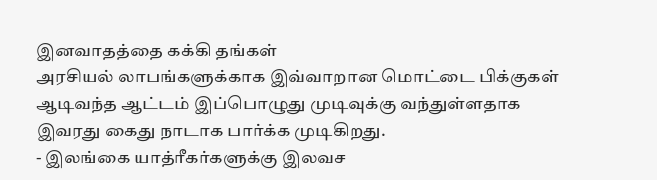இனவாதத்தை கக்கி தங்கள்
அரசியல் லாபங்களுக்காக இவ்வாறான மொட்டை பிக்குகள் ஆடிவந்த ஆட்டம் இப்பொழுது முடிவுக்கு வந்துள்ளதாக இவரது கைது நாடாக பார்க்க முடிகிறது.
- இலங்கை யாத்ரீகர்களுக்கு இலவச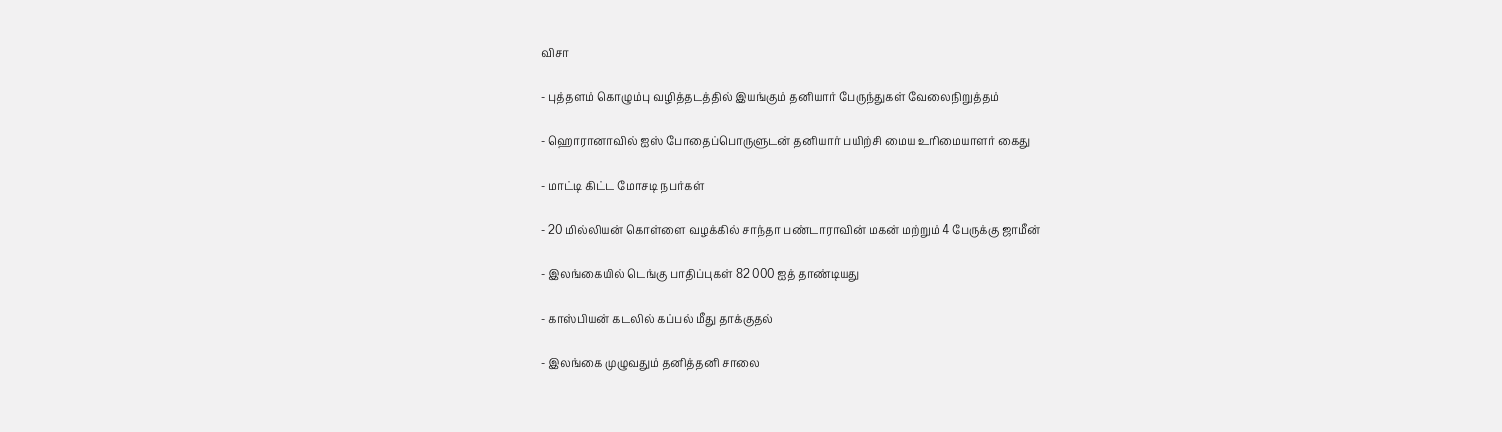விசா

- புத்தளம் கொழும்பு வழித்தடத்தில் இயங்கும் தனியார் பேருந்துகள் வேலைநிறுத்தம்

- ஹொரானாவில் ஐஸ் போதைப்பொருளுடன் தனியார் பயிற்சி மைய உரிமையாளர் கைது

- மாட்டி கிட்ட மோசடி நபர்கள்

- 20 மில்லியன் கொள்ளை வழக்கில் சாந்தா பண்டாராவின் மகன் மற்றும் 4 பேருக்கு ஜாமீன்

- இலங்கையில் டெங்கு பாதிப்புகள் 82 000 ஐத் தாண்டியது

- காஸ்பியன் கடலில் கப்பல் மீது தாக்குதல்

- இலங்கை முழுவதும் தனித்தனி சாலை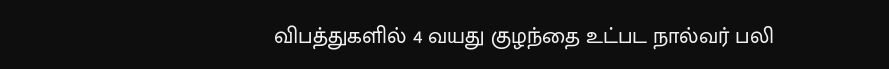விபத்துகளில் 4 வயது குழந்தை உட்பட நால்வர் பலி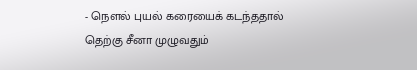- நௌல் புயல் கரையைக் கடந்ததால் தெற்கு சீனா முழுவதும்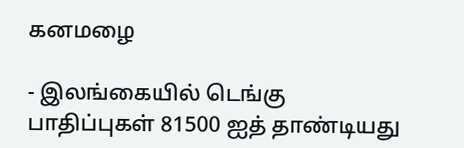கனமழை

- இலங்கையில் டெங்கு பாதிப்புகள் 81500 ஐத் தாண்டியது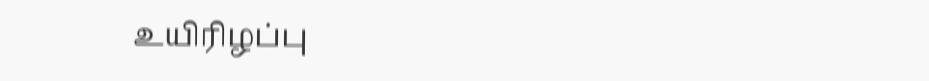உயிரிழப்பு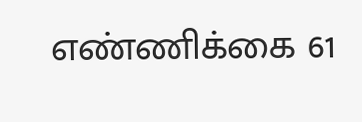எண்ணிக்கை 61